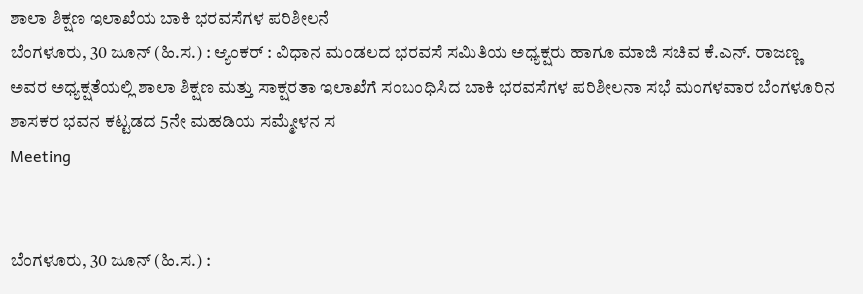ಶಾಲಾ ಶಿಕ್ಷಣ ಇಲಾಖೆಯ ಬಾಕಿ ಭರವಸೆಗಳ ಪರಿಶೀಲನೆ
ಬೆಂಗಳೂರು, 30 ಜೂನ್ (ಹಿ.ಸ.) : ಆ್ಯಂಕರ್ : ವಿಧಾನ ಮಂಡಲದ ಭರವಸೆ ಸಮಿತಿಯ ಅಧ್ಯಕ್ಷರು ಹಾಗೂ ಮಾಜಿ ಸಚಿವ ಕೆ.ಎನ್. ರಾಜಣ್ಣ ಅವರ ಅಧ್ಯಕ್ಷತೆಯಲ್ಲಿ ಶಾಲಾ ಶಿಕ್ಷಣ ಮತ್ತು ಸಾಕ್ಷರತಾ ಇಲಾಖೆಗೆ ಸಂಬಂಧಿಸಿದ ಬಾಕಿ ಭರವಸೆಗಳ ಪರಿಶೀಲನಾ ಸಭೆ ಮಂಗಳವಾರ ಬೆಂಗಳೂರಿನ ಶಾಸಕರ ಭವನ ಕಟ್ಟಡದ 5ನೇ ಮಹಡಿಯ ಸಮ್ಮೇಳನ ಸ
Meeting


ಬೆಂಗಳೂರು, 30 ಜೂನ್ (ಹಿ.ಸ.) :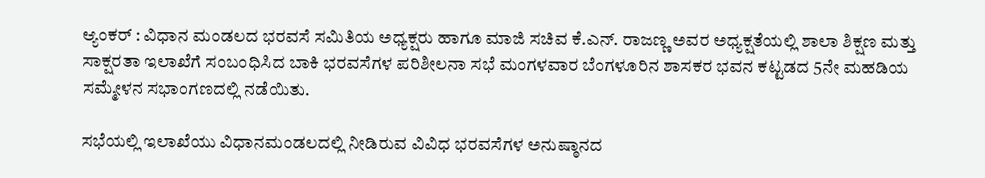ಆ್ಯಂಕರ್ : ವಿಧಾನ ಮಂಡಲದ ಭರವಸೆ ಸಮಿತಿಯ ಅಧ್ಯಕ್ಷರು ಹಾಗೂ ಮಾಜಿ ಸಚಿವ ಕೆ.ಎನ್. ರಾಜಣ್ಣ ಅವರ ಅಧ್ಯಕ್ಷತೆಯಲ್ಲಿ ಶಾಲಾ ಶಿಕ್ಷಣ ಮತ್ತು ಸಾಕ್ಷರತಾ ಇಲಾಖೆಗೆ ಸಂಬಂಧಿಸಿದ ಬಾಕಿ ಭರವಸೆಗಳ ಪರಿಶೀಲನಾ ಸಭೆ ಮಂಗಳವಾರ ಬೆಂಗಳೂರಿನ ಶಾಸಕರ ಭವನ ಕಟ್ಟಡದ 5ನೇ ಮಹಡಿಯ ಸಮ್ಮೇಳನ ಸಭಾಂಗಣದಲ್ಲಿ ನಡೆಯಿತು.

ಸಭೆಯಲ್ಲಿ ಇಲಾಖೆಯು ವಿಧಾನಮಂಡಲದಲ್ಲಿ ನೀಡಿರುವ ವಿವಿಧ ಭರವಸೆಗಳ ಅನುಷ್ಠಾನದ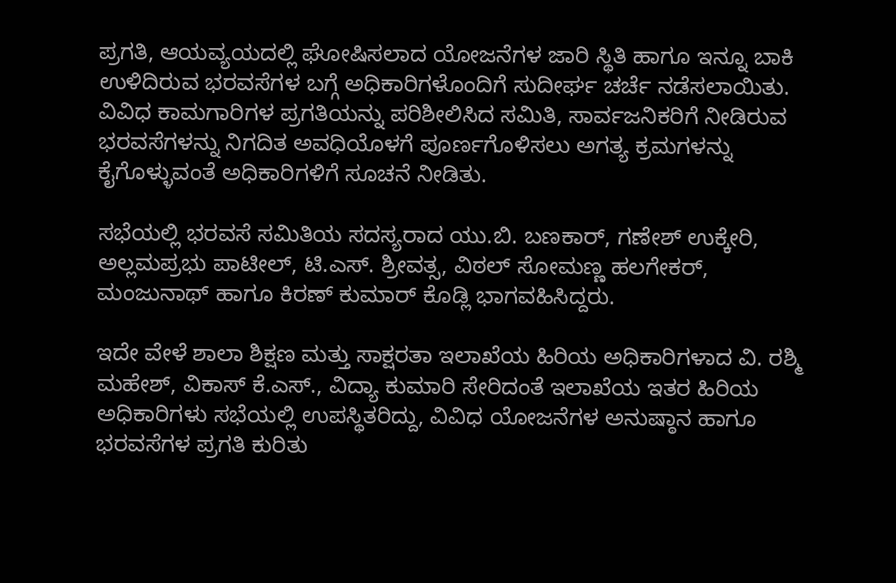ಪ್ರಗತಿ, ಆಯವ್ಯಯದಲ್ಲಿ ಘೋಷಿಸಲಾದ ಯೋಜನೆಗಳ ಜಾರಿ ಸ್ಥಿತಿ ಹಾಗೂ ಇನ್ನೂ ಬಾಕಿ ಉಳಿದಿರುವ ಭರವಸೆಗಳ ಬಗ್ಗೆ ಅಧಿಕಾರಿಗಳೊಂದಿಗೆ ಸುದೀರ್ಘ ಚರ್ಚೆ ನಡೆಸಲಾಯಿತು. ವಿವಿಧ ಕಾಮಗಾರಿಗಳ ಪ್ರಗತಿಯನ್ನು ಪರಿಶೀಲಿಸಿದ ಸಮಿತಿ, ಸಾರ್ವಜನಿಕರಿಗೆ ನೀಡಿರುವ ಭರವಸೆಗಳನ್ನು ನಿಗದಿತ ಅವಧಿಯೊಳಗೆ ಪೂರ್ಣಗೊಳಿಸಲು ಅಗತ್ಯ ಕ್ರಮಗಳನ್ನು ಕೈಗೊಳ್ಳುವಂತೆ ಅಧಿಕಾರಿಗಳಿಗೆ ಸೂಚನೆ ನೀಡಿತು.

ಸಭೆಯಲ್ಲಿ ಭರವಸೆ ಸಮಿತಿಯ ಸದಸ್ಯರಾದ ಯು.ಬಿ. ಬಣಕಾರ್, ಗಣೇಶ್ ಉಕ್ಕೇರಿ, ಅಲ್ಲಮಪ್ರಭು ಪಾಟೀಲ್, ಟಿ.ಎಸ್. ಶ್ರೀವತ್ಸ, ವಿಠಲ್ ಸೋಮಣ್ಣ ಹಲಗೇಕರ್, ಮಂಜುನಾಥ್ ಹಾಗೂ ಕಿರಣ್ ಕುಮಾರ್ ಕೊಡ್ಲಿ ಭಾಗವಹಿಸಿದ್ದರು.

ಇದೇ ವೇಳೆ ಶಾಲಾ ಶಿಕ್ಷಣ ಮತ್ತು ಸಾಕ್ಷರತಾ ಇಲಾಖೆಯ ಹಿರಿಯ ಅಧಿಕಾರಿಗಳಾದ ವಿ. ರಶ್ಮಿ ಮಹೇಶ್, ವಿಕಾಸ್ ಕೆ.ಎಸ್., ವಿದ್ಯಾ ಕುಮಾರಿ ಸೇರಿದಂತೆ ಇಲಾಖೆಯ ಇತರ ಹಿರಿಯ ಅಧಿಕಾರಿಗಳು ಸಭೆಯಲ್ಲಿ ಉಪಸ್ಥಿತರಿದ್ದು, ವಿವಿಧ ಯೋಜನೆಗಳ ಅನುಷ್ಠಾನ ಹಾಗೂ ಭರವಸೆಗಳ ಪ್ರಗತಿ ಕುರಿತು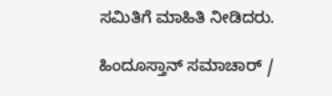ಸಮಿತಿಗೆ ಮಾಹಿತಿ ನೀಡಿದರು.

ಹಿಂದೂಸ್ತಾನ್ ಸಮಾಚಾರ್ /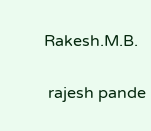Rakesh.M.B.


 rajesh pande